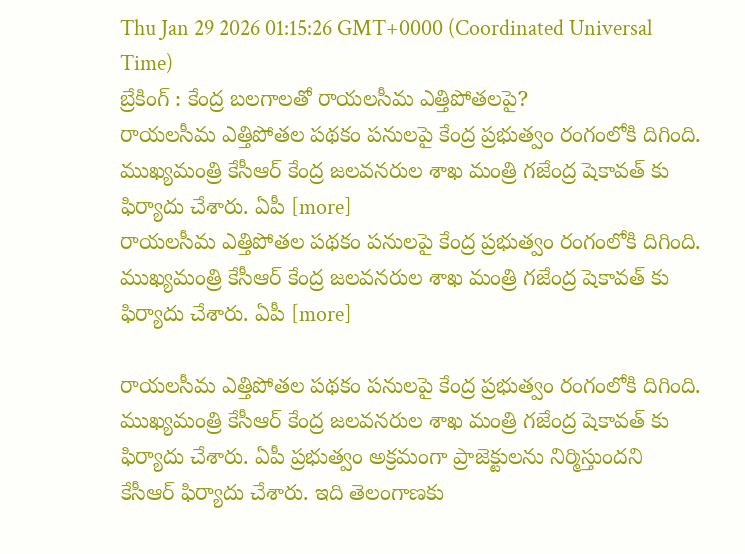Thu Jan 29 2026 01:15:26 GMT+0000 (Coordinated Universal Time)
బ్రేకింగ్ : కేంద్ర బలగాలతో రాయలసీమ ఎత్తిపోతలపై?
రాయలసీమ ఎత్తిపోతల పథకం పనులపై కేంద్ర ప్రభుత్వం రంగంలోకి దిగింది. ముఖ్యమంత్రి కేసీఆర్ కేంద్ర జలవనరుల శాఖ మంత్రి గజేంద్ర షెకావత్ కు ఫిర్యాదు చేశారు. ఏపీ [more]
రాయలసీమ ఎత్తిపోతల పథకం పనులపై కేంద్ర ప్రభుత్వం రంగంలోకి దిగింది. ముఖ్యమంత్రి కేసీఆర్ కేంద్ర జలవనరుల శాఖ మంత్రి గజేంద్ర షెకావత్ కు ఫిర్యాదు చేశారు. ఏపీ [more]

రాయలసీమ ఎత్తిపోతల పథకం పనులపై కేంద్ర ప్రభుత్వం రంగంలోకి దిగింది. ముఖ్యమంత్రి కేసీఆర్ కేంద్ర జలవనరుల శాఖ మంత్రి గజేంద్ర షెకావత్ కు ఫిర్యాదు చేశారు. ఏపీ ప్రభుత్వం అక్రమంగా ప్రాజెక్టులను నిర్మిస్తుందని కేసీఆర్ ఫిర్యాదు చేశారు. ఇది తెలంగాణకు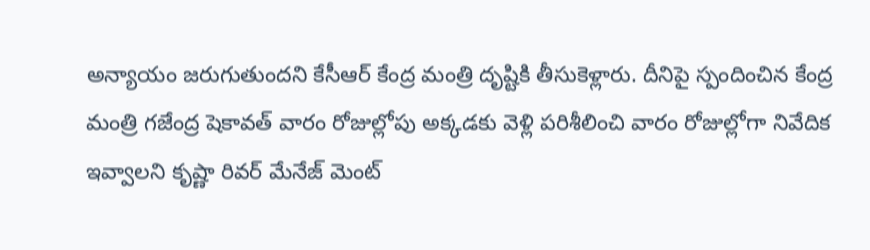అన్యాయం జరుగుతుందని కేసీఆర్ కేంద్ర మంత్రి దృష్టికి తీసుకెళ్లారు. దీనిపై స్పందించిన కేంద్ర మంత్రి గజేంద్ర షెకావత్ వారం రోజుల్లోపు అక్కడకు వెళ్లి పరిశీలించి వారం రోజుల్లోగా నివేదిక ఇవ్వాలని కృష్ణా రివర్ మేనేజ్ మెంట్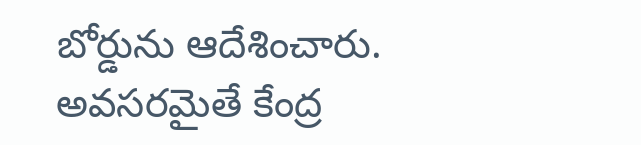బోర్డును ఆదేశించారు. అవసరమైతే కేంద్ర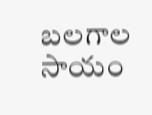బలగాల సాయం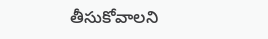తీసుకోవాలని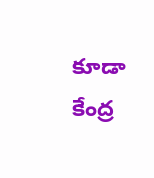కూడా కేంద్ర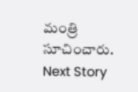మంత్రి సూచించారు.
Next Story